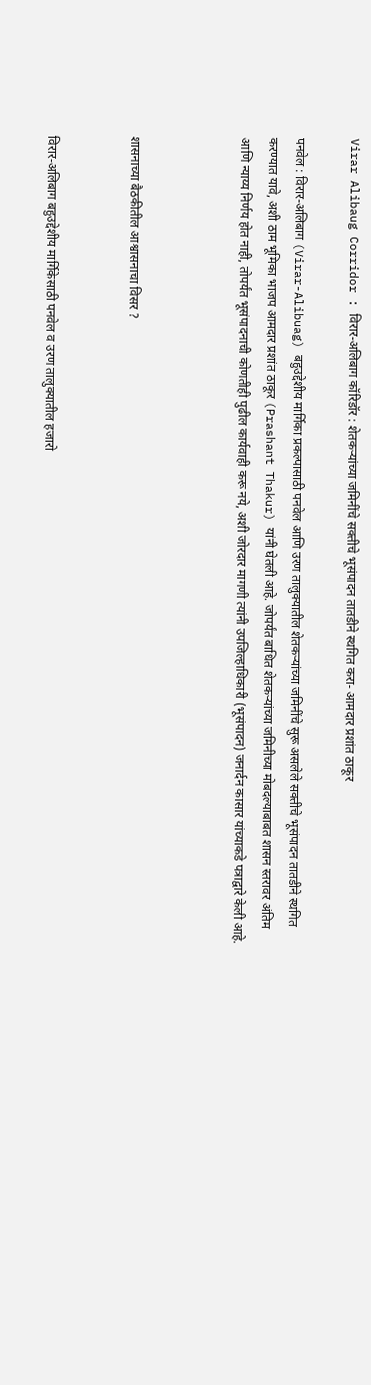Virar Alibaug Corridor : विरार-अलिबाग कॉरिडॉर : शेतकऱ्यांच्या जमिनींचे सक्तीचे भूसंपादन तातडीने स्थगित करा- आमदार प्रशांत ठाकूर

पनवेल : विरार-अलिबाग (Virar-Alibuag) बहुउद्देशीय मार्गिका प्रकल्पासाठी पनवेल आणि उरण तालुक्यातील शेतकऱ्यांच्या जमिनींचे सुरू असलेले सक्तीचे भूसंपादन तातडीने स्थगित करण्यात यावे, अशी ठाम भूमिका भाजप आमदार प्रशांत ठाकूर (Prashant Thakur) यांनी घेतली आहे. जोपर्यंत बाधित शेतकऱ्यांच्या जमिनीच्या मोबदल्याबाबत शासन स्तरावर अंतिम आणि न्याय्य निर्णय होत नाही, तोपर्यंत भूसंपादनाची कोणतीही पुढील कार्यवाही करू नये, अशी जोरदार मागणी त्यांनी उपजिल्हाधिकारी (भूसंपादन) जनार्दन कासार यांच्याकडे पत्राद्वारे केली आहे.



शासनाच्या बैठकीतील आश्वासनाचा विसर ?


विरार-अलिबाग बहुउद्देशीय मार्गिकेसाठी पनवेल व उरण तालुक्यातील हजारो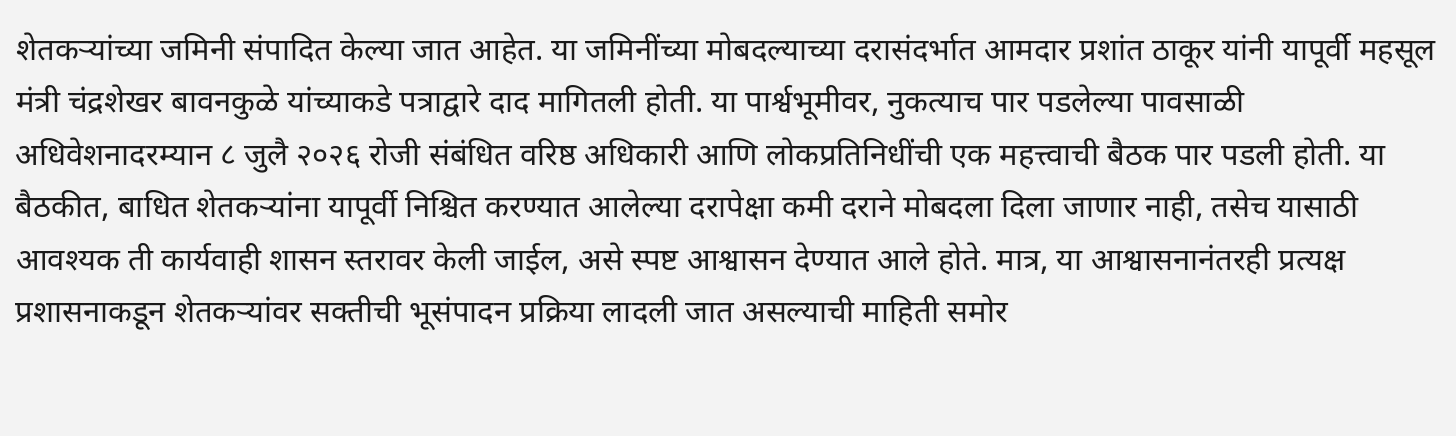शेतकऱ्यांच्या जमिनी संपादित केल्या जात आहेत. या जमिनींच्या मोबदल्याच्या दरासंदर्भात आमदार प्रशांत ठाकूर यांनी यापूर्वी महसूल मंत्री चंद्रशेखर बावनकुळे यांच्याकडे पत्राद्वारे दाद मागितली होती. या पार्श्वभूमीवर, नुकत्याच पार पडलेल्या पावसाळी अधिवेशनादरम्यान ८ जुलै २०२६ रोजी संबंधित वरिष्ठ अधिकारी आणि लोकप्रतिनिधींची एक महत्त्वाची बैठक पार पडली होती. या बैठकीत, बाधित शेतकऱ्यांना यापूर्वी निश्चित करण्यात आलेल्या दरापेक्षा कमी दराने मोबदला दिला जाणार नाही, तसेच यासाठी आवश्यक ती कार्यवाही शासन स्तरावर केली जाईल, असे स्पष्ट आश्वासन देण्यात आले होते. मात्र, या आश्वासनानंतरही प्रत्यक्ष प्रशासनाकडून शेतकऱ्यांवर सक्तीची भूसंपादन प्रक्रिया लादली जात असल्याची माहिती समोर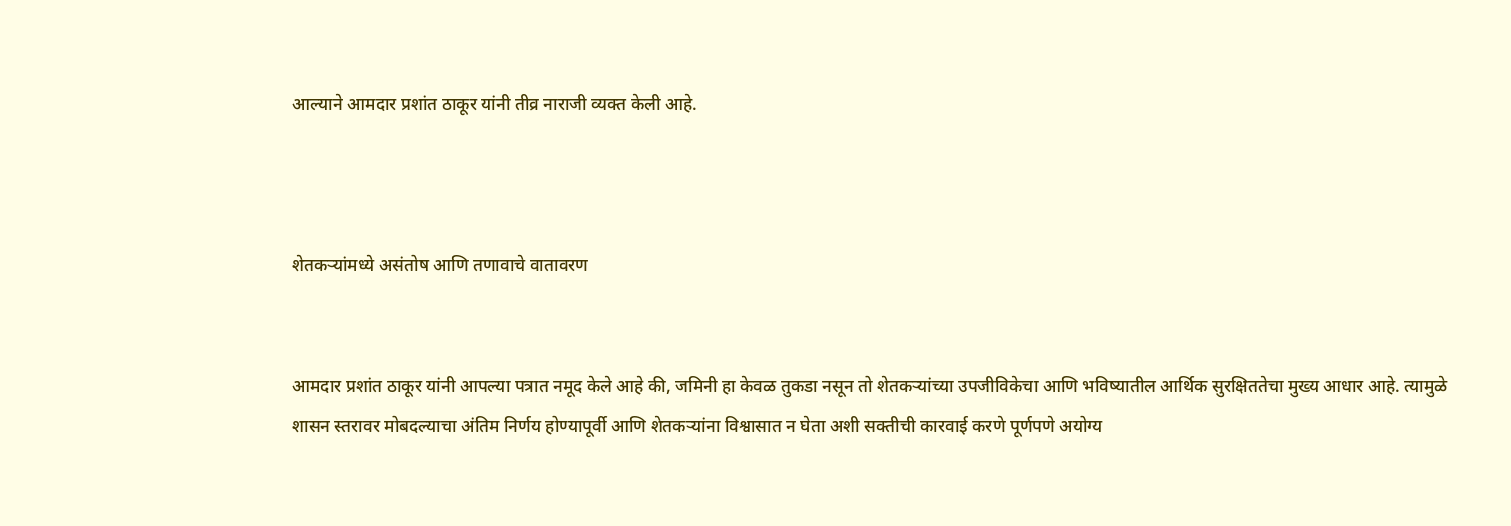आल्याने आमदार प्रशांत ठाकूर यांनी तीव्र नाराजी व्यक्त केली आहे.



शेतकऱ्यांमध्ये असंतोष आणि तणावाचे वातावरण


आमदार प्रशांत ठाकूर यांनी आपल्या पत्रात नमूद केले आहे की, जमिनी हा केवळ तुकडा नसून तो शेतकऱ्यांच्या उपजीविकेचा आणि भविष्यातील आर्थिक सुरक्षिततेचा मुख्य आधार आहे. त्यामुळे शासन स्तरावर मोबदल्याचा अंतिम निर्णय होण्यापूर्वी आणि शेतकऱ्यांना विश्वासात न घेता अशी सक्तीची कारवाई करणे पूर्णपणे अयोग्य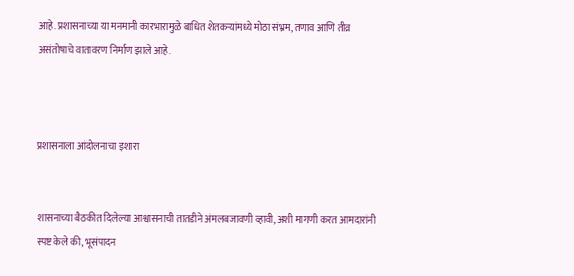आहे. प्रशासनाच्या या मनमानी कारभारामुळे बाधित शेतकऱ्यांमध्ये मोठा संभ्रम, तणाव आणि तीव्र असंतोषाचे वातावरण निर्माण झाले आहे.



प्रशासनाला आंदोलनाचा इशारा


शासनाच्या बैठकीत दिलेल्या आश्वासनाची तातडीने अंमलबजावणी व्हावी, अशी मागणी करत आमदारांनी स्पष्ट केले की, भूसंपादन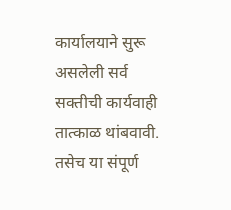कार्यालयाने सुरू असलेली सर्व सक्तीची कार्यवाही तात्काळ थांबवावी. तसेच या संपूर्ण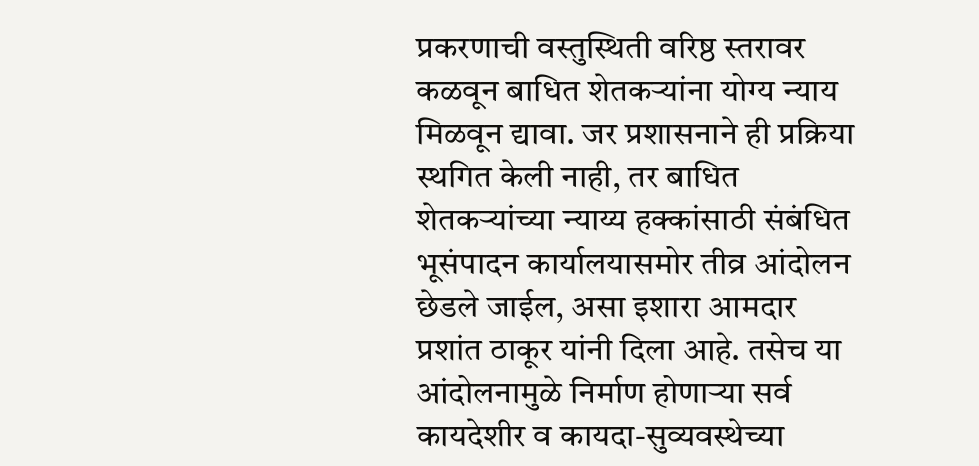प्रकरणाची वस्तुस्थिती वरिष्ठ स्तरावर कळवून बाधित शेतकऱ्यांना योग्य न्याय मिळवून द्यावा. जर प्रशासनाने ही प्रक्रिया स्थगित केली नाही, तर बाधित शेतकऱ्यांच्या न्याय्य हक्कांसाठी संबंधित भूसंपादन कार्यालयासमोर तीव्र आंदोलन छेडले जाईल, असा इशारा आमदार प्रशांत ठाकूर यांनी दिला आहे. तसेच या आंदोलनामुळे निर्माण होणाऱ्या सर्व कायदेशीर व कायदा-सुव्यवस्थेच्या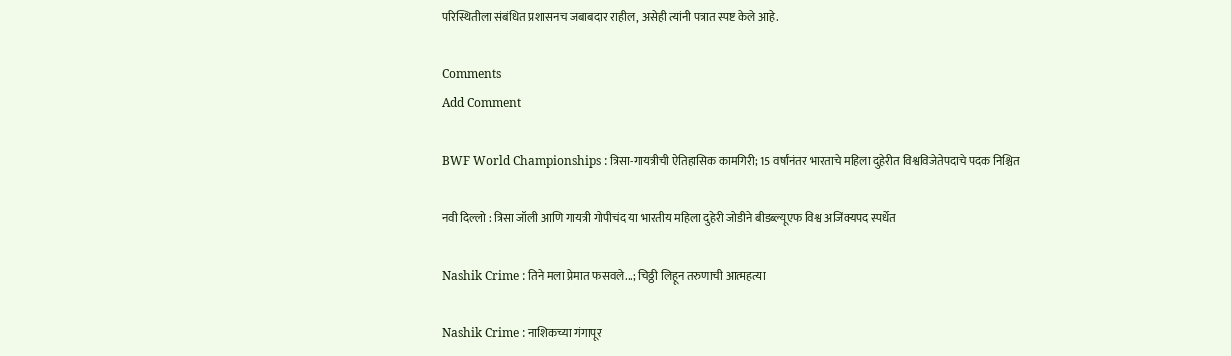परिस्थितीला संबंधित प्रशासनच जबाबदार राहील, असेही त्यांनी पत्रात स्पष्ट केले आहे.

Comments
Add Comment

BWF World Championships : त्रिसा-गायत्रीची ऐतिहासिक कामगिरी; 15 वर्षांनंतर भारताचे महिला दुहेरीत विश्वविजेतेपदाचे पदक निश्चित

नवी दिल्लो : त्रिसा जॉली आणि गायत्री गोपीचंद या भारतीय महिला दुहेरी जोडीने बीडब्ल्यूएफ विश्व अजिंक्यपद स्पर्धेत

Nashik Crime : तिने मला प्रेमात फसवले...; चिठ्ठी लिहून तरुणाची आत्महत्या

Nashik Crime : नाशिकच्या गंगापूर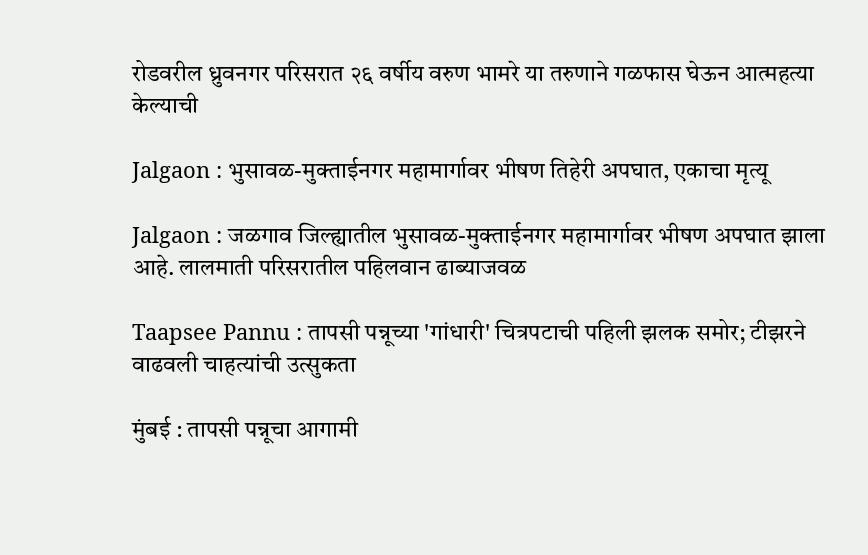रोडवरील ध्रुवनगर परिसरात २६ वर्षीय वरुण भामरे या तरुणाने गळफास घेऊन आत्महत्या केल्याची

Jalgaon : भुसावळ-मुक्ताईनगर महामार्गावर भीषण तिहेरी अपघात, एकाचा मृत्यू

Jalgaon : जळगाव जिल्ह्यातील भुसावळ-मुक्ताईनगर महामार्गावर भीषण अपघात झाला आहे. लालमाती परिसरातील पहिलवान ढाब्याजवळ

Taapsee Pannu : तापसी पन्नूच्या 'गांधारी' चित्रपटाची पहिली झलक समोर; टीझरने वाढवली चाहत्यांची उत्सुकता

मुंबई : तापसी पन्नूचा आगामी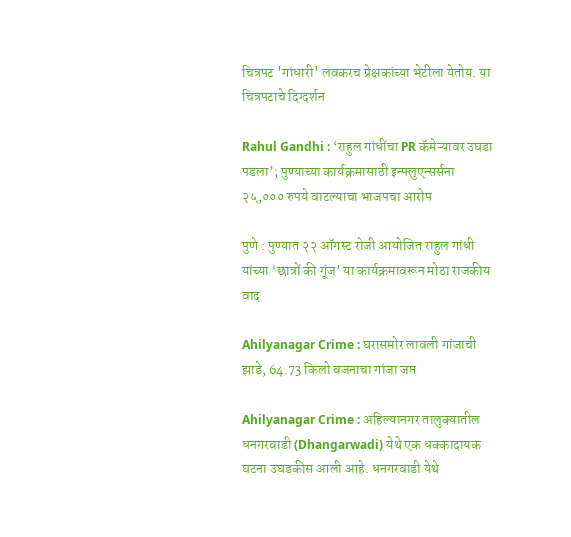चित्रपट 'गांधारी' लवकरच प्रेक्षकांच्या भेटीला येतोय. या चित्रपटाचे दिग्दर्शन

Rahul Gandhi : ‘राहुल गांधींचा PR कॅमेऱ्यावर उघडा पडला’; पुण्याच्या कार्यक्रमासाठी इन्फ्लुएन्सर्सना २५,००० रुपये वाटल्याचा भाजपचा आरोप

पुणे : पुण्यात २२ ऑगस्ट रोजी आयोजित राहुल गांधी यांच्या ‘छात्रों की गूंज’ या कार्यक्रमावरून मोठा राजकीय वाद

Ahilyanagar Crime : घरासमोर लावली गांजाची झाडे, 64.73 किलो वजनाचा गांजा जप्त

Ahilyanagar Crime : अहिल्यानगर तालुक्यातील धनगरवाडी (Dhangarwadi) येथे एक धक्कादायक घटना उघडकीस आली आहे. धनगरवाडी येथे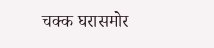चक्क घरासमोर